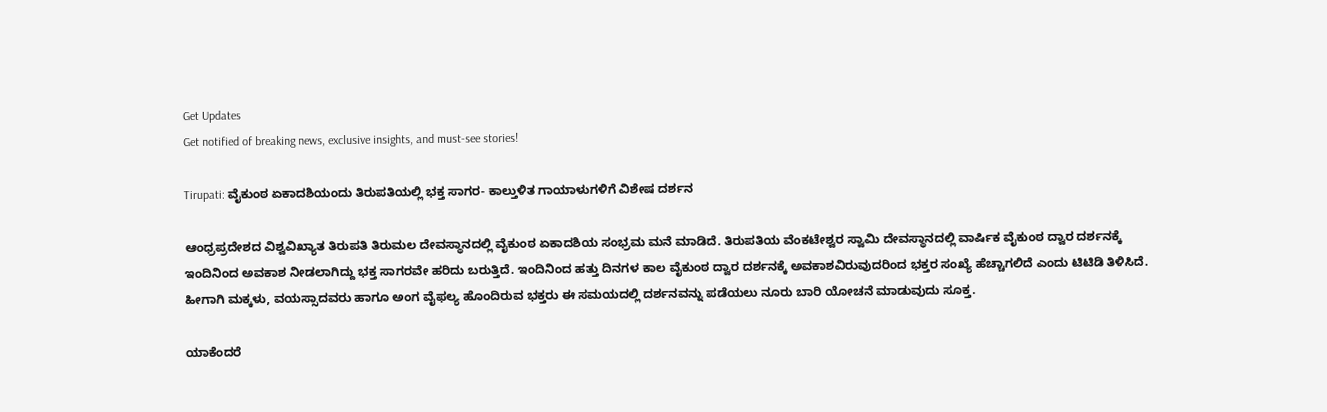Get Updates
Get notified of breaking news, exclusive insights, and must-see stories!

Tirupati: ವೈಕುಂಠ ಏಕಾದಶಿಯಂದು ತಿರುಪತಿಯಲ್ಲಿ ಭಕ್ತ ಸಾಗರ- ಕಾಲ್ತುಳಿತ ಗಾಯಾಳುಗಳಿಗೆ ವಿಶೇಷ ದರ್ಶನ

ಆಂಧ್ರಪ್ರದೇಶದ ವಿಶ್ವವಿಖ್ಯಾತ ತಿರುಪತಿ ತಿರುಮಲ ದೇವಸ್ಥಾನದಲ್ಲಿ ವೈಕುಂಠ ಏಕಾದಶಿಯ ಸಂಭ್ರಮ ಮನೆ ಮಾಡಿದೆ. ತಿರುಪತಿಯ ವೆಂಕಟೇಶ್ವರ ಸ್ವಾಮಿ ದೇವಸ್ಥಾನದಲ್ಲಿ ವಾರ್ಷಿಕ ವೈಕುಂಠ ದ್ವಾರ ದರ್ಶನಕ್ಕೆ ಇಂದಿನಿಂದ ಅವಕಾಶ ನೀಡಲಾಗಿದ್ದು ಭಕ್ತ ಸಾಗರವೇ ಹರಿದು ಬರುತ್ತಿದೆ. ಇಂದಿನಿಂದ ಹತ್ತು ದಿನಗಳ ಕಾಲ ವೈಕುಂಠ ದ್ವಾರ ದರ್ಶನಕ್ಕೆ ಅವಕಾಶವಿರುವುದರಿಂದ ಭಕ್ತರ ಸಂಖ್ಯೆ ಹೆಚ್ಚಾಗಲಿದೆ ಎಂದು ಟಿಟಿಡಿ ತಿಳಿಸಿದೆ. ಹೀಗಾಗಿ ಮಕ್ಕಳು, ವಯಸ್ಸಾದವರು ಹಾಗೂ ಅಂಗ ವೈಫಲ್ಯ ಹೊಂದಿರುವ ಭಕ್ತರು ಈ ಸಮಯದಲ್ಲಿ ದರ್ಶನವನ್ನು ಪಡೆಯಲು ನೂರು ಬಾರಿ ಯೋಚನೆ ಮಾಡುವುದು ಸೂಕ್ತ.

ಯಾಕೆಂದರೆ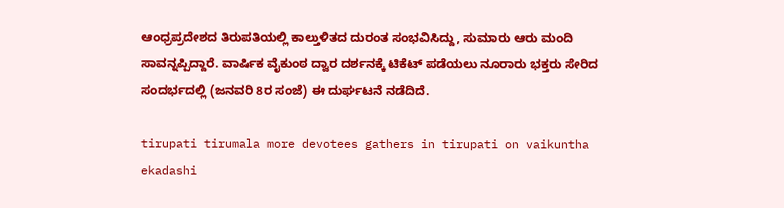ಆಂಧ್ರಪ್ರದೇಶದ ತಿರುಪತಿಯಲ್ಲಿ ಕಾಲ್ತುಳಿತದ ದುರಂತ ಸಂಭವಿಸಿದ್ದು, ಸುಮಾರು ಆರು ಮಂದಿ ಸಾವನ್ನಪ್ಪಿದ್ದಾರೆ. ವಾರ್ಷಿಕ ವೈಕುಂಠ ದ್ವಾರ ದರ್ಶನಕ್ಕೆ ಟಿಕೆಟ್‌ ಪಡೆಯಲು ನೂರಾರು ಭಕ್ತರು ಸೇರಿದ ಸಂದರ್ಭದಲ್ಲಿ (ಜನವರಿ 8ರ ಸಂಜೆ) ಈ ದುರ್ಘಟನೆ ನಡೆದಿದೆ.

tirupati tirumala more devotees gathers in tirupati on vaikuntha ekadashi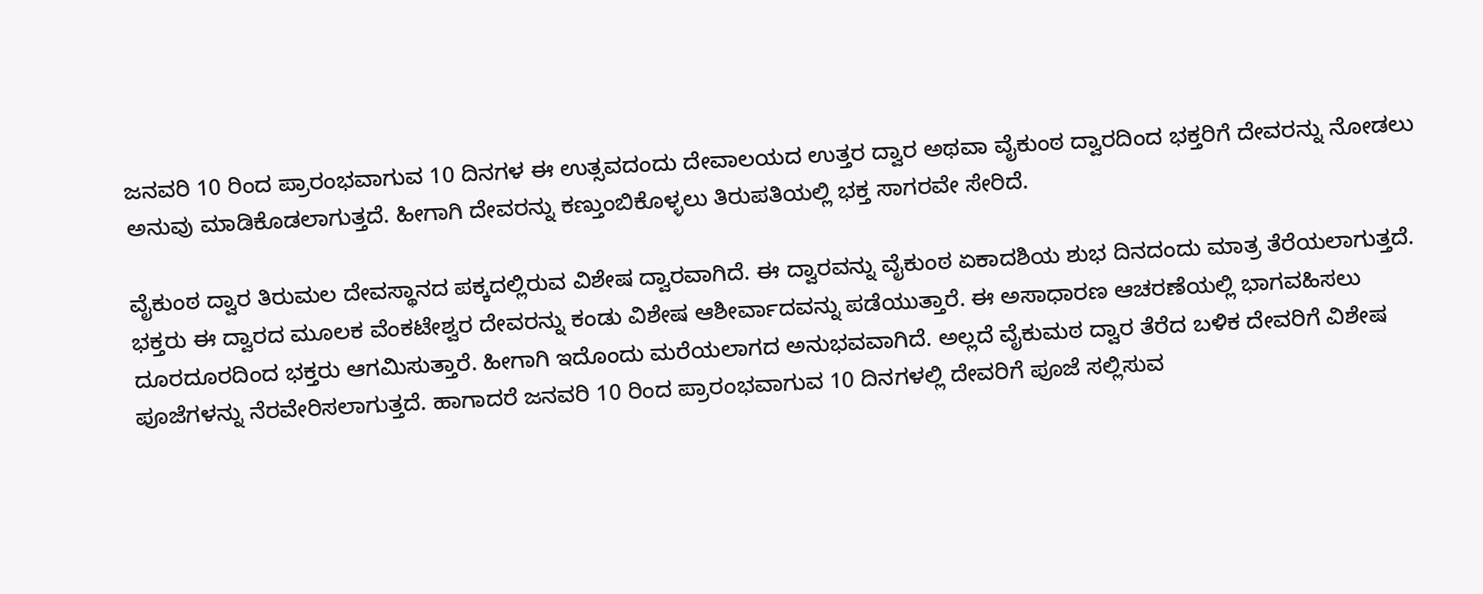ಜನವರಿ 10 ರಿಂದ ಪ್ರಾರಂಭವಾಗುವ 10 ದಿನಗಳ ಈ ಉತ್ಸವದಂದು ದೇವಾಲಯದ ಉತ್ತರ ದ್ವಾರ ಅಥವಾ ವೈಕುಂಠ ದ್ವಾರದಿಂದ ಭಕ್ತರಿಗೆ ದೇವರನ್ನು ನೋಡಲು ಅನುವು ಮಾಡಿಕೊಡಲಾಗುತ್ತದೆ. ಹೀಗಾಗಿ ದೇವರನ್ನು ಕಣ್ತುಂಬಿಕೊಳ್ಳಲು ತಿರುಪತಿಯಲ್ಲಿ ಭಕ್ತ ಸಾಗರವೇ ಸೇರಿದೆ.

ವೈಕುಂಠ ದ್ವಾರ ತಿರುಮಲ ದೇವಸ್ಥಾನದ ಪಕ್ಕದಲ್ಲಿರುವ ವಿಶೇಷ ದ್ವಾರವಾಗಿದೆ. ಈ ದ್ವಾರವನ್ನು ವೈಕುಂಠ ಏಕಾದಶಿಯ ಶುಭ ದಿನದಂದು ಮಾತ್ರ ತೆರೆಯಲಾಗುತ್ತದೆ. ಭಕ್ತರು ಈ ದ್ವಾರದ ಮೂಲಕ ವೆಂಕಟೇಶ್ವರ ದೇವರನ್ನು ಕಂಡು ವಿಶೇಷ ಆಶೀರ್ವಾದವನ್ನು ಪಡೆಯುತ್ತಾರೆ. ಈ ಅಸಾಧಾರಣ ಆಚರಣೆಯಲ್ಲಿ ಭಾಗವಹಿಸಲು ದೂರದೂರದಿಂದ ಭಕ್ತರು ಆಗಮಿಸುತ್ತಾರೆ. ಹೀಗಾಗಿ ಇದೊಂದು ಮರೆಯಲಾಗದ ಅನುಭವವಾಗಿದೆ. ಅಲ್ಲದೆ ವೈಕುಮಠ ದ್ವಾರ ತೆರೆದ ಬಳಿಕ ದೇವರಿಗೆ ವಿಶೇಷ ಪೂಜೆಗಳನ್ನು ನೆರವೇರಿಸಲಾಗುತ್ತದೆ. ಹಾಗಾದರೆ ಜನವರಿ 10 ರಿಂದ ಪ್ರಾರಂಭವಾಗುವ 10 ದಿನಗಳಲ್ಲಿ ದೇವರಿಗೆ ಪೂಜೆ ಸಲ್ಲಿಸುವ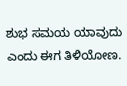ಶುಭ ಸಮಯ ಯಾವುದು ಎಂದು ಈಗ ತಿಳಿಯೋಣ.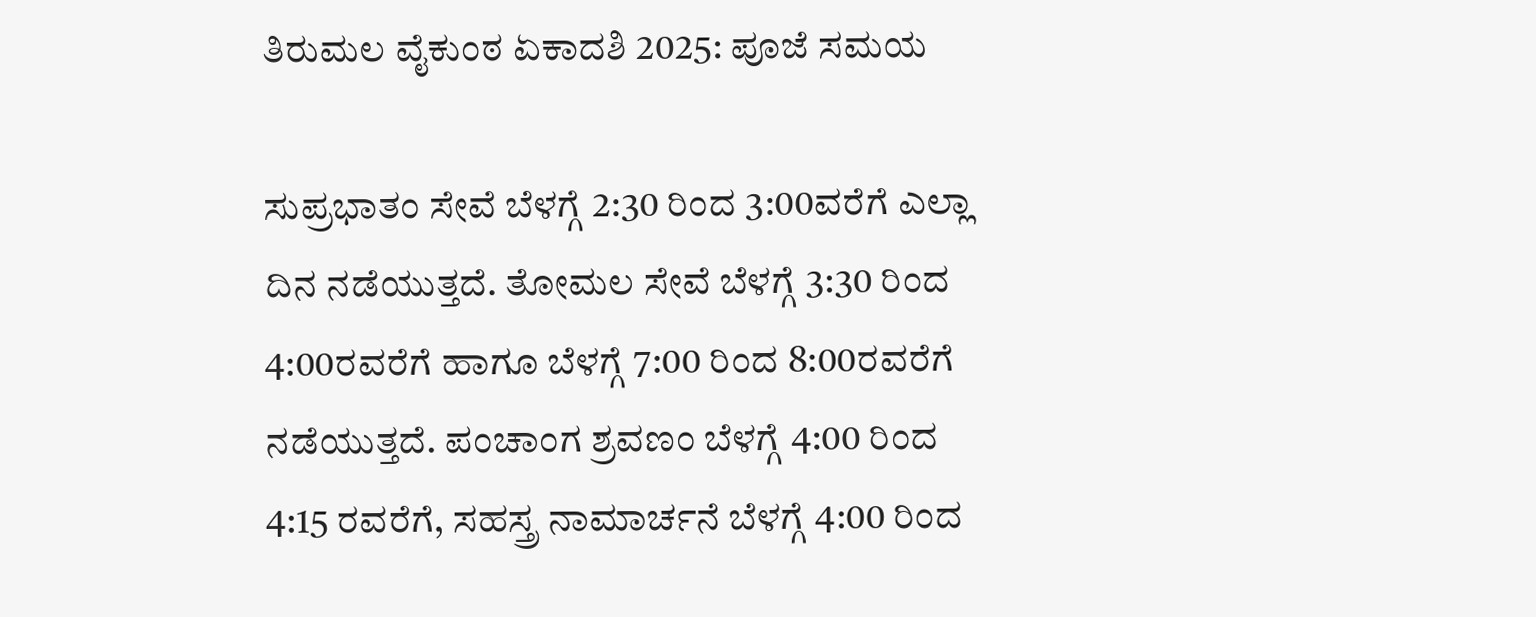ತಿರುಮಲ ವೈಕುಂಠ ಏಕಾದಶಿ 2025: ಪೂಜೆ ಸಮಯ

ಸುಪ್ರಭಾತಂ ಸೇವೆ ಬೆಳಗ್ಗೆ 2:30 ರಿಂದ 3:00ವರೆಗೆ ಎಲ್ಲಾ ದಿನ ನಡೆಯುತ್ತದೆ. ತೋಮಲ ಸೇವೆ ಬೆಳಗ್ಗೆ 3:30 ರಿಂದ 4:00ರವರೆಗೆ ಹಾಗೂ ಬೆಳಗ್ಗೆ 7:00 ರಿಂದ 8:00ರವರೆಗೆ ನಡೆಯುತ್ತದೆ. ಪಂಚಾಂಗ ಶ್ರವಣಂ ಬೆಳಗ್ಗೆ 4:00 ರಿಂದ 4:15 ರವರೆಗೆ, ಸಹಸ್ತ್ರ ನಾಮಾರ್ಚನೆ ಬೆಳಗ್ಗೆ 4:00 ರಿಂದ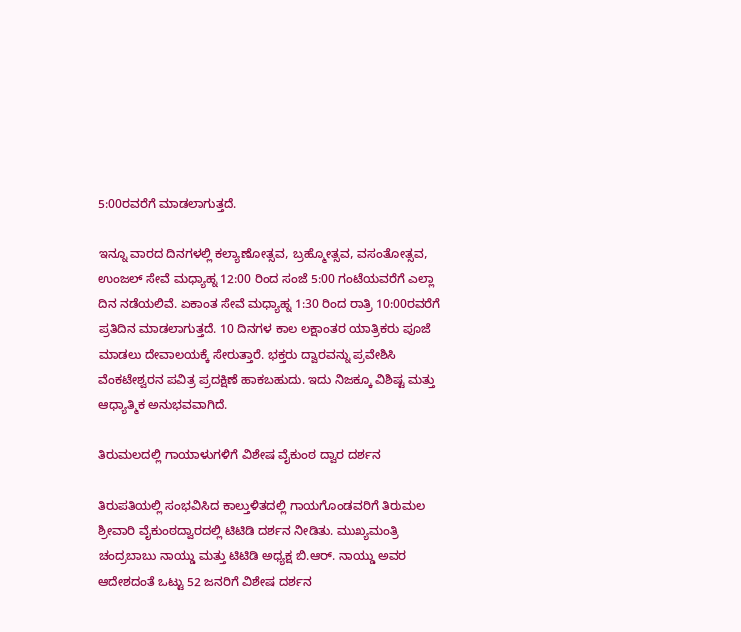5:00ರವರೆಗೆ ಮಾಡಲಾಗುತ್ತದೆ.

ಇನ್ನೂ ವಾರದ ದಿನಗಳಲ್ಲಿ ಕಲ್ಯಾಣೋತ್ಸವ, ಬ್ರಹ್ಮೋತ್ಸವ, ವಸಂತೋತ್ಸವ, ಉಂಜಲ್ ಸೇವೆ ಮಧ್ಯಾಹ್ನ 12:00 ರಿಂದ ಸಂಜೆ 5:00 ಗಂಟೆಯವರೆಗೆ ಎಲ್ಲಾ ದಿನ ನಡೆಯಲಿವೆ. ಏಕಾಂತ ಸೇವೆ ಮಧ್ಯಾಹ್ನ 1:30 ರಿಂದ ರಾತ್ರಿ 10:00ರವರೆಗೆ ಪ್ರತಿದಿನ ಮಾಡಲಾಗುತ್ತದೆ. 10 ದಿನಗಳ ಕಾಲ ಲಕ್ಷಾಂತರ ಯಾತ್ರಿಕರು ಪೂಜೆ ಮಾಡಲು ದೇವಾಲಯಕ್ಕೆ ಸೇರುತ್ತಾರೆ. ಭಕ್ತರು ದ್ವಾರವನ್ನು ಪ್ರವೇಶಿಸಿ ವೆಂಕಟೇಶ್ವರನ ಪವಿತ್ರ ಪ್ರದಕ್ಷಿಣೆ ಹಾಕಬಹುದು. ಇದು ನಿಜಕ್ಕೂ ವಿಶಿಷ್ಟ ಮತ್ತು ಆಧ್ಯಾತ್ಮಿಕ ಅನುಭವವಾಗಿದೆ.

ತಿರುಮಲದಲ್ಲಿ ಗಾಯಾಳುಗಳಿಗೆ ವಿಶೇಷ ವೈಕುಂಠ ದ್ವಾರ ದರ್ಶನ

ತಿರುಪತಿಯಲ್ಲಿ ಸಂಭವಿಸಿದ ಕಾಲ್ತುಳಿತದಲ್ಲಿ ಗಾಯಗೊಂಡವರಿಗೆ ತಿರುಮಲ ಶ್ರೀವಾರಿ ವೈಕುಂಠದ್ವಾರದಲ್ಲಿ ಟಿಟಿಡಿ ದರ್ಶನ ನೀಡಿತು. ಮುಖ್ಯಮಂತ್ರಿ ಚಂದ್ರಬಾಬು ನಾಯ್ಡು ಮತ್ತು ಟಿಟಿಡಿ ಅಧ್ಯಕ್ಷ ಬಿ.ಆರ್. ನಾಯ್ಡು ಅವರ ಆದೇಶದಂತೆ ಒಟ್ಟು 52 ಜನರಿಗೆ ವಿಶೇಷ ದರ್ಶನ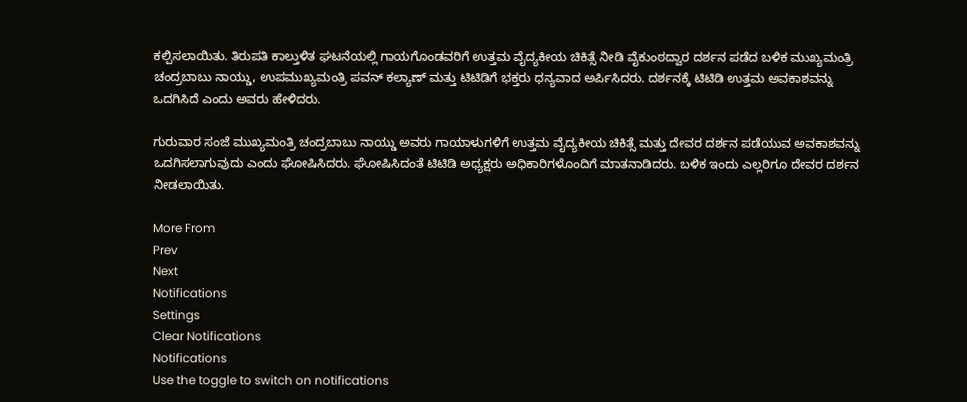ಕಲ್ಪಿಸಲಾಯಿತು. ತಿರುಪತಿ ಕಾಲ್ತುಳಿತ ಘಟನೆಯಲ್ಲಿ ಗಾಯಗೊಂಡವರಿಗೆ ಉತ್ತಮ ವೈದ್ಯಕೀಯ ಚಿಕಿತ್ಸೆ ನೀಡಿ ವೈಕುಂಠದ್ವಾರ ದರ್ಶನ ಪಡೆದ ಬಳಿಕ ಮುಖ್ಯಮಂತ್ರಿ ಚಂದ್ರಬಾಬು ನಾಯ್ಡು, ಉಪಮುಖ್ಯಮಂತ್ರಿ ಪವನ್ ಕಲ್ಯಾಣ್ ಮತ್ತು ಟಿಟಿಡಿಗೆ ಭಕ್ತರು ಧನ್ಯವಾದ ಅರ್ಪಿಸಿದರು. ದರ್ಶನಕ್ಕೆ ಟಿಟಿಡಿ ಉತ್ತಮ ಅವಕಾಶವನ್ನು ಒದಗಿಸಿದೆ ಎಂದು ಅವರು ಹೇಳಿದರು.

ಗುರುವಾರ ಸಂಜೆ ಮುಖ್ಯಮಂತ್ರಿ ಚಂದ್ರಬಾಬು ನಾಯ್ಡು ಅವರು ಗಾಯಾಳುಗಳಿಗೆ ಉತ್ತಮ ವೈದ್ಯಕೀಯ ಚಿಕಿತ್ಸೆ ಮತ್ತು ದೇವರ ದರ್ಶನ ಪಡೆಯುವ ಅವಕಾಶವನ್ನು ಒದಗಿಸಲಾಗುವುದು ಎಂದು ಘೋಷಿಸಿದರು. ಘೋಷಿಸಿದಂತೆ ಟಿಟಿಡಿ ಅಧ್ಯಕ್ಷರು ಅಧಿಕಾರಿಗಳೊಂದಿಗೆ ಮಾತನಾಡಿದರು. ಬಳಿಕ ಇಂದು ಎಲ್ಲರಿಗೂ ದೇವರ ದರ್ಶನ ನೀಡಲಾಯಿತು.

More From
Prev
Next
Notifications
Settings
Clear Notifications
Notifications
Use the toggle to switch on notifications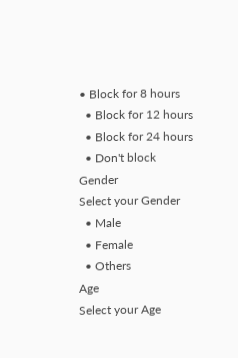• Block for 8 hours
  • Block for 12 hours
  • Block for 24 hours
  • Don't block
Gender
Select your Gender
  • Male
  • Female
  • Others
Age
Select your Age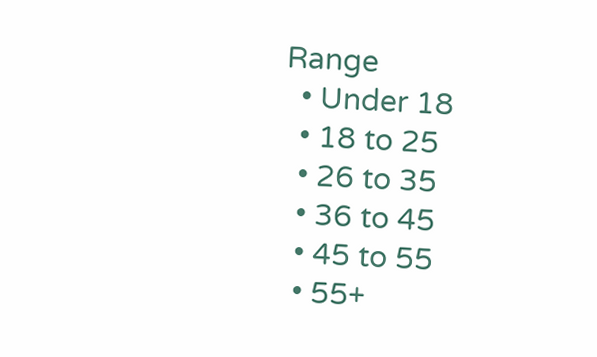Range
  • Under 18
  • 18 to 25
  • 26 to 35
  • 36 to 45
  • 45 to 55
  • 55+